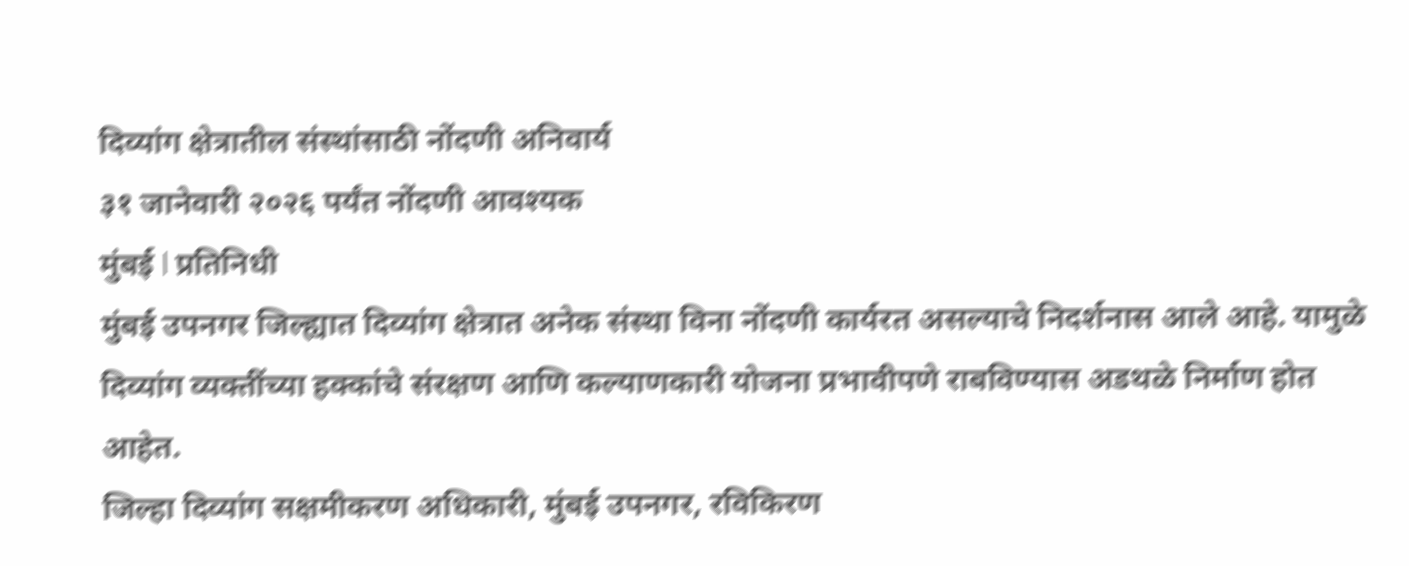दिव्यांग क्षेत्रातील संस्थांसाठी नोंदणी अनिवार्य
३१ जानेवारी २०२६ पर्यंत नोंदणी आवश्यक
मुंबई l प्रतिनिधी
मुंबई उपनगर जिल्ह्यात दिव्यांग क्षेत्रात अनेक संस्था विना नोंदणी कार्यरत असल्याचे निदर्शनास आले आहे. यामुळे दिव्यांग व्यक्तींच्या हक्कांचे संरक्षण आणि कल्याणकारी योजना प्रभावीपणे राबविण्यास अडथळे निर्माण होत आहेत.
जिल्हा दिव्यांग सक्षमीकरण अधिकारी, मुंबई उपनगर, रविकिरण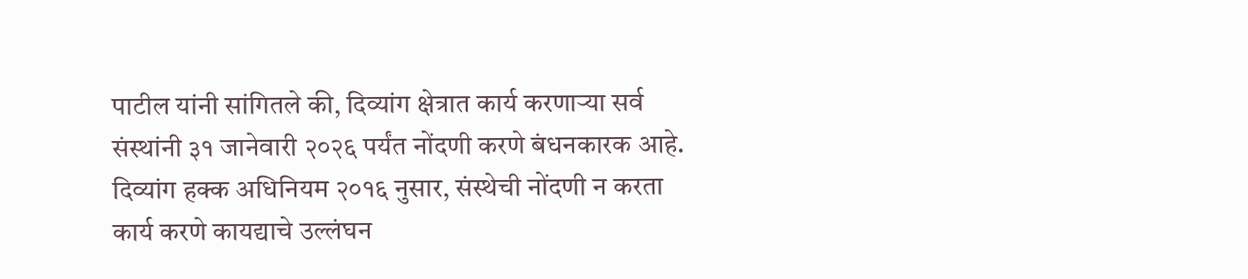पाटील यांनी सांगितले की, दिव्यांग क्षेत्रात कार्य करणाऱ्या सर्व संस्थांनी ३१ जानेवारी २०२६ पर्यंत नोंदणी करणे बंधनकारक आहे.
दिव्यांग हक्क अधिनियम २०१६ नुसार, संस्थेची नोंदणी न करता कार्य करणे कायद्याचे उल्लंघन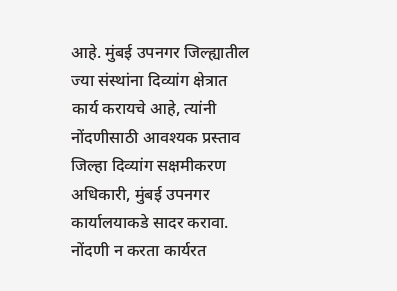आहे. मुंबई उपनगर जिल्ह्यातील ज्या संस्थांना दिव्यांग क्षेत्रात कार्य करायचे आहे, त्यांनी नोंदणीसाठी आवश्यक प्रस्ताव जिल्हा दिव्यांग सक्षमीकरण अधिकारी, मुंबई उपनगर कार्यालयाकडे सादर करावा.
नोंदणी न करता कार्यरत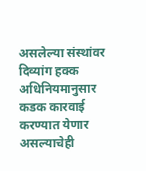असलेल्या संस्थांवर दिव्यांग हक्क अधिनियमानुसार कडक कारवाई करण्यात येणार असल्याचेही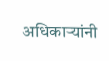अधिकाऱ्यांनी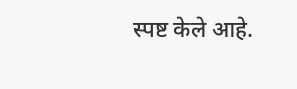स्पष्ट केले आहे.